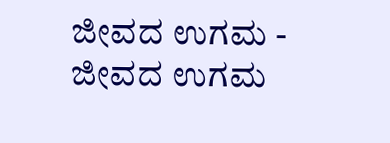ಜೀವದ ಉಗಮ -
ಜೀವದ ಉಗಮ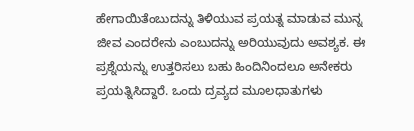ಹೇಗಾಯಿತೆಂಬುದನ್ನು ತಿಳಿಯುವ ಪ್ರಯತ್ನ ಮಾಡುವ ಮುನ್ನ ಜೀವ ಎಂದರೇನು ಎಂಬುದನ್ನು ಅರಿಯುವುದು ಅವಶ್ಯಕ. ಈ ಪ್ರಶ್ನೆಯನ್ನು ಉತ್ತರಿಸಲು ಬಹು ಹಿಂದಿನಿಂದಲೂ ಅನೇಕರು ಪ್ರಯತ್ನಿಸಿದ್ದಾರೆ. ಒಂದು ದ್ರವ್ಯದ ಮೂಲಧಾತುಗಳು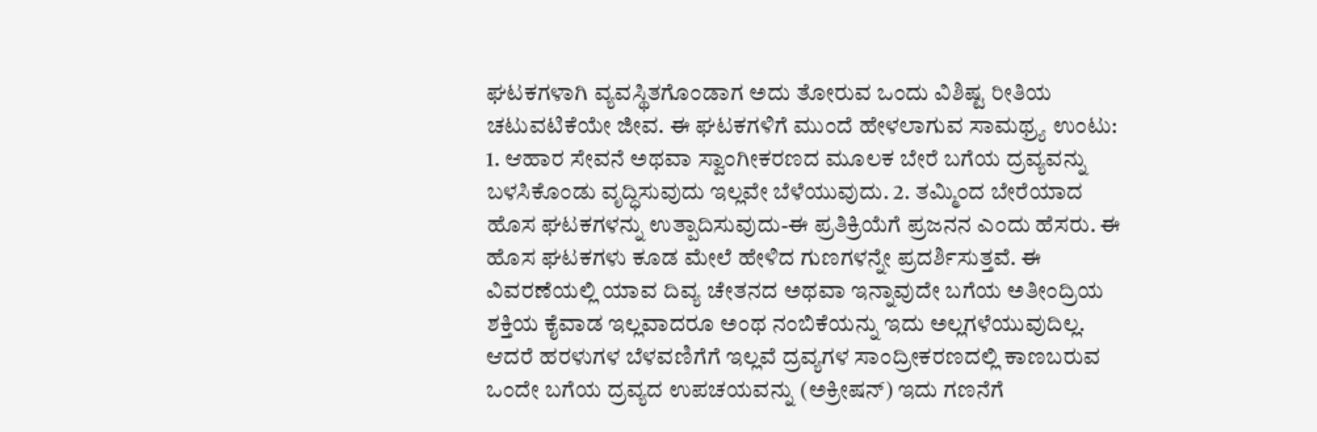ಘಟಕಗಳಾಗಿ ವ್ಯವಸ್ಥಿತಗೊಂಡಾಗ ಅದು ತೋರುವ ಒಂದು ವಿಶಿಷ್ಟ ರೀತಿಯ ಚಟುವಟಿಕೆಯೇ ಜೀವ. ಈ ಘಟಕಗಳಿಗೆ ಮುಂದೆ ಹೇಳಲಾಗುವ ಸಾಮಥ್ರ್ಯ ಉಂಟು: 1. ಆಹಾರ ಸೇವನೆ ಅಥವಾ ಸ್ವಾಂಗೀಕರಣದ ಮೂಲಕ ಬೇರೆ ಬಗೆಯ ದ್ರವ್ಯವನ್ನು ಬಳಸಿಕೊಂಡು ವೃದ್ಧಿಸುವುದು ಇಲ್ಲವೇ ಬೆಳೆಯುವುದು. 2. ತಮ್ಮಿಂದ ಬೇರೆಯಾದ ಹೊಸ ಘಟಕಗಳನ್ನು ಉತ್ಪಾದಿಸುವುದು-ಈ ಪ್ರತಿಕ್ರಿಯೆಗೆ ಪ್ರಜನನ ಎಂದು ಹೆಸರು. ಈ ಹೊಸ ಘಟಕಗಳು ಕೂಡ ಮೇಲೆ ಹೇಳಿದ ಗುಣಗಳನ್ನೇ ಪ್ರದರ್ಶಿಸುತ್ತವೆ. ಈ ವಿವರಣೆಯಲ್ಲಿ ಯಾವ ದಿವ್ಯ ಚೇತನದ ಅಥವಾ ಇನ್ನಾವುದೇ ಬಗೆಯ ಅತೀಂದ್ರಿಯ ಶಕ್ತಿಯ ಕೈವಾಡ ಇಲ್ಲವಾದರೂ ಅಂಥ ನಂಬಿಕೆಯನ್ನು ಇದು ಅಲ್ಲಗಳೆಯುವುದಿಲ್ಲ. ಆದರೆ ಹರಳುಗಳ ಬೆಳವಣಿಗೆಗೆ ಇಲ್ಲವೆ ದ್ರವ್ಯಗಳ ಸಾಂದ್ರೀಕರಣದಲ್ಲಿ ಕಾಣಬರುವ ಒಂದೇ ಬಗೆಯ ದ್ರವ್ಯದ ಉಪಚಯವನ್ನು (ಅಕ್ರೀಷನ್) ಇದು ಗಣನೆಗೆ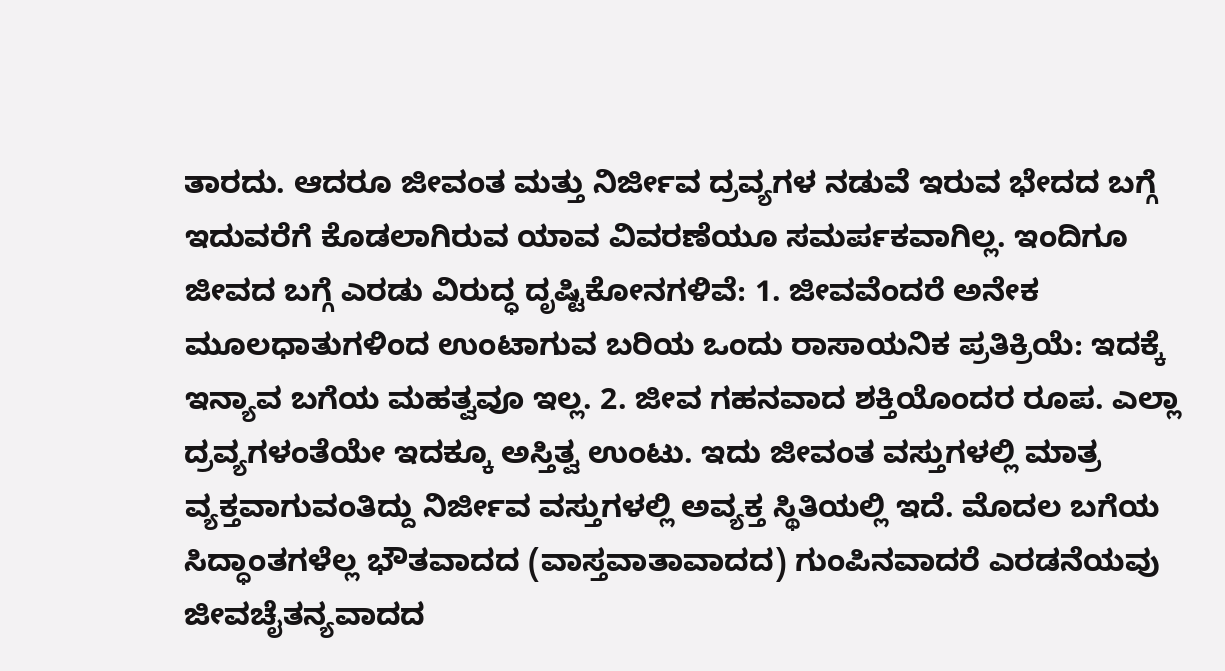ತಾರದು. ಆದರೂ ಜೀವಂತ ಮತ್ತು ನಿರ್ಜೀವ ದ್ರವ್ಯಗಳ ನಡುವೆ ಇರುವ ಭೇದದ ಬಗ್ಗೆ ಇದುವರೆಗೆ ಕೊಡಲಾಗಿರುವ ಯಾವ ವಿವರಣೆಯೂ ಸಮರ್ಪಕವಾಗಿಲ್ಲ. ಇಂದಿಗೂ ಜೀವದ ಬಗ್ಗೆ ಎರಡು ವಿರುದ್ಧ ದೃಷ್ಟಿಕೋನಗಳಿವೆ: 1. ಜೀವವೆಂದರೆ ಅನೇಕ ಮೂಲಧಾತುಗಳಿಂದ ಉಂಟಾಗುವ ಬರಿಯ ಒಂದು ರಾಸಾಯನಿಕ ಪ್ರತಿಕ್ರಿಯೆ: ಇದಕ್ಕೆ ಇನ್ಯಾವ ಬಗೆಯ ಮಹತ್ವವೂ ಇಲ್ಲ. 2. ಜೀವ ಗಹನವಾದ ಶಕ್ತಿಯೊಂದರ ರೂಪ. ಎಲ್ಲಾ ದ್ರವ್ಯಗಳಂತೆಯೇ ಇದಕ್ಕೂ ಅಸ್ತಿತ್ವ ಉಂಟು. ಇದು ಜೀವಂತ ವಸ್ತುಗಳಲ್ಲಿ ಮಾತ್ರ ವ್ಯಕ್ತವಾಗುವಂತಿದ್ದು ನಿರ್ಜೀವ ವಸ್ತುಗಳಲ್ಲಿ ಅವ್ಯಕ್ತ ಸ್ಥಿತಿಯಲ್ಲಿ ಇದೆ. ಮೊದಲ ಬಗೆಯ ಸಿದ್ಧಾಂತಗಳೆಲ್ಲ ಭೌತವಾದದ (ವಾಸ್ತವಾತಾವಾದದ) ಗುಂಪಿನವಾದರೆ ಎರಡನೆಯವು ಜೀವಚೈತನ್ಯವಾದದ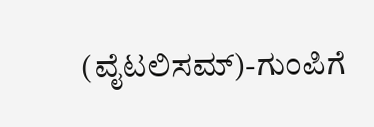(ವೈಟಲಿಸಮ್)-ಗುಂಪಿಗೆ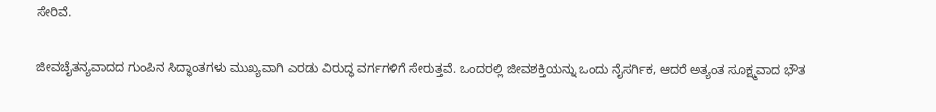ಸೇರಿವೆ.

ಜೀವಚೈತನ್ಯವಾದದ ಗುಂಪಿನ ಸಿದ್ಧಾಂತಗಳು ಮುಖ್ಯವಾಗಿ ಎರಡು ವಿರುದ್ಧ ವರ್ಗಗಳಿಗೆ ಸೇರುತ್ತವೆ. ಒಂದರಲ್ಲಿ ಜೀವಶಕ್ತಿಯನ್ನು ಒಂದು ನೈಸರ್ಗಿಕ, ಆದರೆ ಅತ್ಯಂತ ಸೂಕ್ಷ್ಮವಾದ ಭೌತ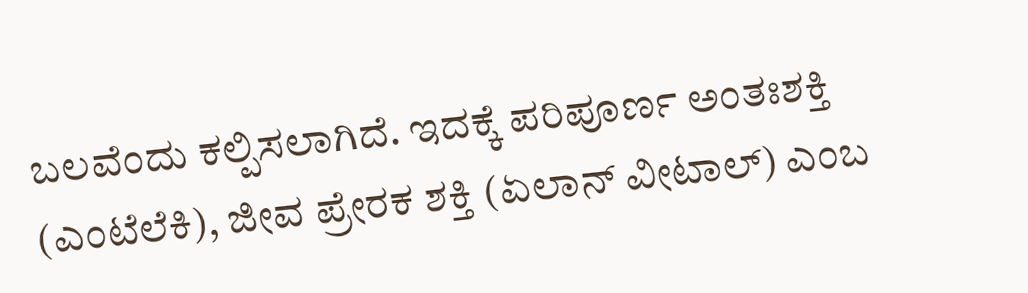ಬಲವೆಂದು ಕಲ್ಪಿಸಲಾಗಿದೆ. ಇದಕ್ಕೆ ಪರಿಪೂರ್ಣ ಅಂತಃಶಕ್ತಿ (ಎಂಟೆಲೆಕಿ), ಜೀವ ಪ್ರೇರಕ ಶಕ್ತಿ (ಏಲಾನ್ ವೀಟಾಲ್) ಎಂಬ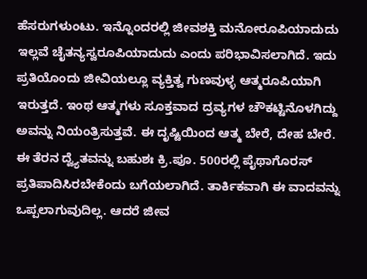ಹೆಸರುಗಳುಂಟು. ಇನ್ನೊಂದರಲ್ಲಿ ಜೀವಶಕ್ತಿ ಮನೋರೂಪಿಯಾದುದು ಇಲ್ಲವೆ ಚೈತನ್ಯಸ್ವರೂಪಿಯಾದುದು ಎಂದು ಪರಿಭಾವಿಸಲಾಗಿದೆ. ಇದು ಪ್ರತಿಯೊಂದು ಜೀವಿಯಲ್ಲೂ ವ್ಯಕ್ತಿತ್ವ ಗುಣವುಳ್ಳ ಆತ್ಮರೂಪಿಯಾಗಿ ಇರುತ್ತದೆ. ಇಂಥ ಆತ್ಮಗಳು ಸೂಕ್ತವಾದ ದ್ರವ್ಯಗಳ ಚೌಕಟ್ಟಿನೊಳಗಿದ್ದು ಅವನ್ನು ನಿಯಂತ್ರಿಸುತ್ತವೆ. ಈ ದೃಷ್ಟಿಯಿಂದ ಆತ್ಮ ಬೇರೆ, ದೇಹ ಬೇರೆ. ಈ ತೆರನ ದ್ವ್ಯೆತವನ್ನು ಬಹುಶಃ ಕ್ರಿ.ಪೂ. 500ರಲ್ಲಿ ಪೈಥಾಗೊರಸ್ ಪ್ರತಿಪಾದಿಸಿರಬೇಕೆಂದು ಬಗೆಯಲಾಗಿದೆ. ತಾರ್ಕಿಕವಾಗಿ ಈ ವಾದವನ್ನು ಒಪ್ಪಲಾಗುವುದಿಲ್ಲ. ಆದರೆ ಜೀವ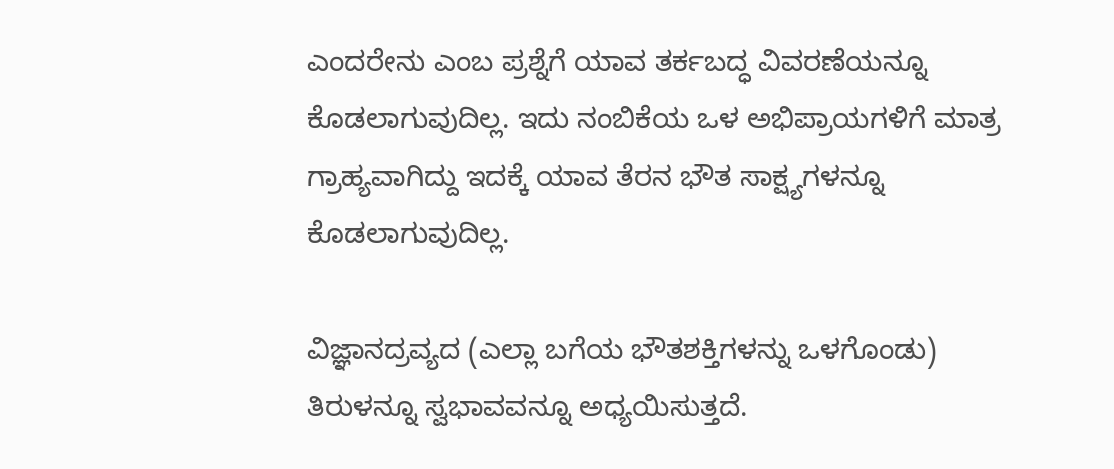ಎಂದರೇನು ಎಂಬ ಪ್ರಶ್ನೆಗೆ ಯಾವ ತರ್ಕಬದ್ಧ ವಿವರಣೆಯನ್ನೂ ಕೊಡಲಾಗುವುದಿಲ್ಲ. ಇದು ನಂಬಿಕೆಯ ಒಳ ಅಭಿಪ್ರಾಯಗಳಿಗೆ ಮಾತ್ರ ಗ್ರಾಹ್ಯವಾಗಿದ್ದು ಇದಕ್ಕೆ ಯಾವ ತೆರನ ಭೌತ ಸಾಕ್ಷ್ಯಗಳನ್ನೂ ಕೊಡಲಾಗುವುದಿಲ್ಲ.

ವಿಜ್ಞಾನದ್ರವ್ಯದ (ಎಲ್ಲಾ ಬಗೆಯ ಭೌತಶಕ್ತಿಗಳನ್ನು ಒಳಗೊಂಡು) ತಿರುಳನ್ನೂ ಸ್ವಭಾವವನ್ನೂ ಅಧ್ಯಯಿಸುತ್ತದೆ.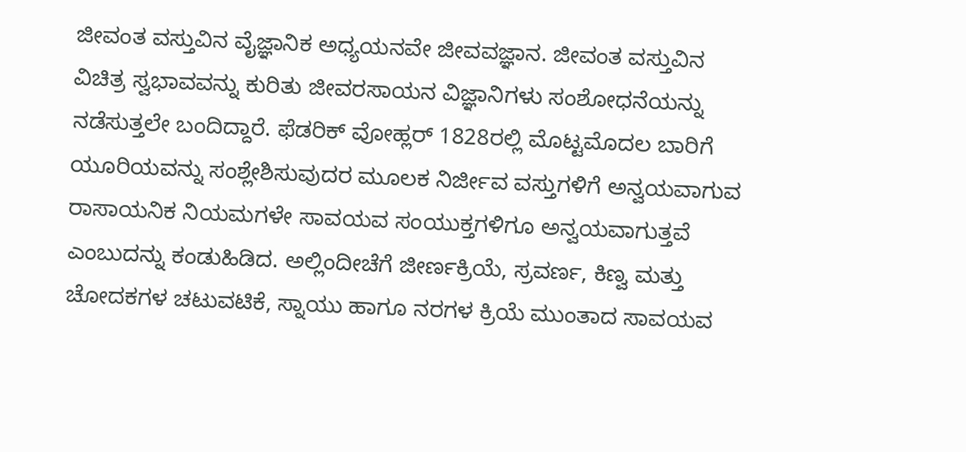ಜೀವಂತ ವಸ್ತುವಿನ ವೈಜ್ಞಾನಿಕ ಅಧ್ಯಯನವೇ ಜೀವವಜ್ಞಾನ. ಜೀವಂತ ವಸ್ತುವಿನ ವಿಚಿತ್ರ ಸ್ವಭಾವವನ್ನು ಕುರಿತು ಜೀವರಸಾಯನ ವಿಜ್ಞಾನಿಗಳು ಸಂಶೋಧನೆಯನ್ನು ನಡೆಸುತ್ತಲೇ ಬಂದಿದ್ದಾರೆ. ಫೆಡರಿಕ್ ವೋಹ್ಲರ್ 1828ರಲ್ಲಿ ಮೊಟ್ಟಮೊದಲ ಬಾರಿಗೆ ಯೂರಿಯವನ್ನು ಸಂಶ್ಲೇಶಿಸುವುದರ ಮೂಲಕ ನಿರ್ಜೀವ ವಸ್ತುಗಳಿಗೆ ಅನ್ವಯವಾಗುವ ರಾಸಾಯನಿಕ ನಿಯಮಗಳೇ ಸಾವಯವ ಸಂಯುಕ್ತಗಳಿಗೂ ಅನ್ವಯವಾಗುತ್ತವೆ ಎಂಬುದನ್ನು ಕಂಡುಹಿಡಿದ. ಅಲ್ಲಿಂದೀಚೆಗೆ ಜೀರ್ಣಕ್ರಿಯೆ, ಸ್ರವರ್ಣ, ಕಿಣ್ವ ಮತ್ತು ಚೋದಕಗಳ ಚಟುವಟಿಕೆ, ಸ್ನಾಯು ಹಾಗೂ ನರಗಳ ಕ್ರಿಯೆ ಮುಂತಾದ ಸಾವಯವ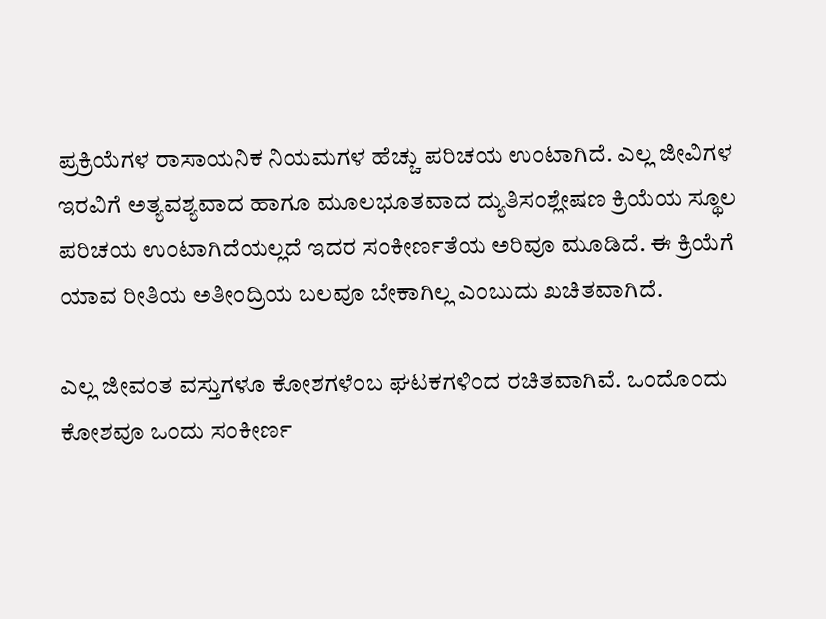ಪ್ರಕ್ರಿಯೆಗಳ ರಾಸಾಯನಿಕ ನಿಯಮಗಳ ಹೆಚ್ಚು ಪರಿಚಯ ಉಂಟಾಗಿದೆ. ಎಲ್ಲ ಜೀವಿಗಳ ಇರವಿಗೆ ಅತ್ಯವಶ್ಯವಾದ ಹಾಗೂ ಮೂಲಭೂತವಾದ ದ್ಯುತಿಸಂಶ್ಲೇಷಣ ಕ್ರಿಯೆಯ ಸ್ಥೂಲ ಪರಿಚಯ ಉಂಟಾಗಿದೆಯಲ್ಲದೆ ಇದರ ಸಂಕೀರ್ಣತೆಯ ಅರಿವೂ ಮೂಡಿದೆ. ಈ ಕ್ರಿಯೆಗೆ ಯಾವ ರೀತಿಯ ಅತೀಂದ್ರಿಯ ಬಲವೂ ಬೇಕಾಗಿಲ್ಲ ಎಂಬುದು ಖಚಿತವಾಗಿದೆ.

ಎಲ್ಲ ಜೀವಂತ ವಸ್ತುಗಳೂ ಕೋಶಗಳೆಂಬ ಘಟಕಗಳಿಂದ ರಚಿತವಾಗಿವೆ. ಒಂದೊಂದು ಕೋಶವೂ ಒಂದು ಸಂಕೀರ್ಣ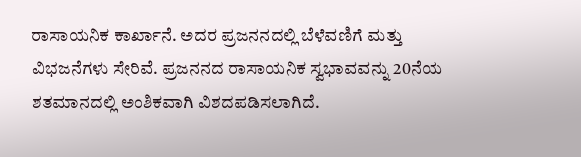ರಾಸಾಯನಿಕ ಕಾರ್ಖಾನೆ. ಅದರ ಪ್ರಜನನದಲ್ಲಿ ಬೆಳೆವಣಿಗೆ ಮತ್ತು ವಿಭಜನೆಗಳು ಸೇರಿವೆ. ಪ್ರಜನನದ ರಾಸಾಯನಿಕ ಸ್ವಭಾವವನ್ನು 20ನೆಯ ಶತಮಾನದಲ್ಲಿ ಅಂಶಿಕವಾಗಿ ವಿಶದಪಡಿಸಲಾಗಿದೆ.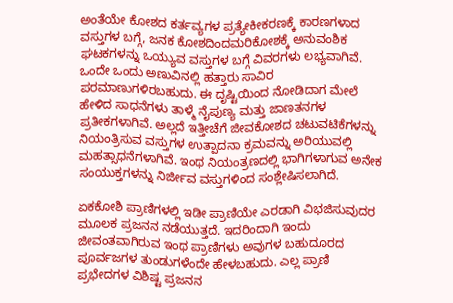ಅಂತೆಯೇ ಕೋಶದ ಕರ್ತವ್ಯಗಳ ಪ್ರತ್ಯೇಕೀಕರಣಕ್ಕೆ ಕಾರಣಗಳಾದ ವಸ್ತುಗಳ ಬಗ್ಗೆ, ಜನಕ ಕೋಶದಿಂದಮರಿಕೋಶಕ್ಕೆ ಅನುವಂಶಿಕ ಘಟಕಗಳನ್ನು ಒಯ್ಯುವ ವಸ್ತುಗಳ ಬಗ್ಗೆ ವಿವರಗಳು ಲಭ್ಯವಾಗಿವೆ. ಒಂದೇ ಒಂದು ಅಣುವಿನಲ್ಲಿ ಹತ್ತಾರು ಸಾವಿರ ಪರಮಾಣುಗಳಿರಬಹುದು. ಈ ದೃಷ್ಟಿಯಿಂದ ನೋಡಿದಾಗ ಮೇಲೆ ಹೇಳಿದ ಸಾಧನೆಗಳು ತಾಳ್ಮೆ ನೈಪುಣ್ಯ ಮತ್ತು ಜಾಣತನಗಳ ಪ್ರತೀಕಗಳಾಗಿವೆ. ಅಲ್ಲದೆ ಇತ್ತೀಚೆಗೆ ಜೀವಕೋಶದ ಚಟುವಟಿಕೆಗಳನ್ನು ನಿಯಂತ್ರಿಸುವ ವಸ್ತುಗಳ ಉತ್ಪಾದನಾ ಕ್ರಮವನ್ನು ಅರಿಯುವಲ್ಲಿ ಮಹತ್ಸಾಧನೆಗಳಾಗಿವೆ. ಇಂಥ ನಿಯಂತ್ರಣದಲ್ಲಿ ಭಾಗಿಗಳಾಗುವ ಅನೇಕ ಸಂಯುಕ್ತಗಳನ್ನು ನಿರ್ಜೀವ ವಸ್ತುಗಳಿಂದ ಸಂಶ್ಲೇಷಿಸಲಾಗಿದೆ.

ಏಕಕೋಶಿ ಪ್ರಾಣಿಗಳಲ್ಲಿ ಇಡೀ ಪ್ರಾಣಿಯೇ ಎರಡಾಗಿ ವಿಭಜಿಸುವುದರ ಮೂಲಕ ಪ್ರಜನನ ನಡೆಯುತ್ತದೆ. ಇದರಿಂದಾಗಿ ಇಂದು ಜೀವಂತವಾಗಿರುವ ಇಂಥ ಪ್ರಾಣಿಗಳು ಅವುಗಳ ಬಹುದೂರದ ಪೂರ್ವಜಗಳ ತುಂಡುಗಳೆಂದೇ ಹೇಳಬಹುದು. ಎಲ್ಲ ಪ್ರಾಣಿ ಪ್ರಭೇದಗಳ ವಿಶಿಷ್ಟ ಪ್ರಜನನ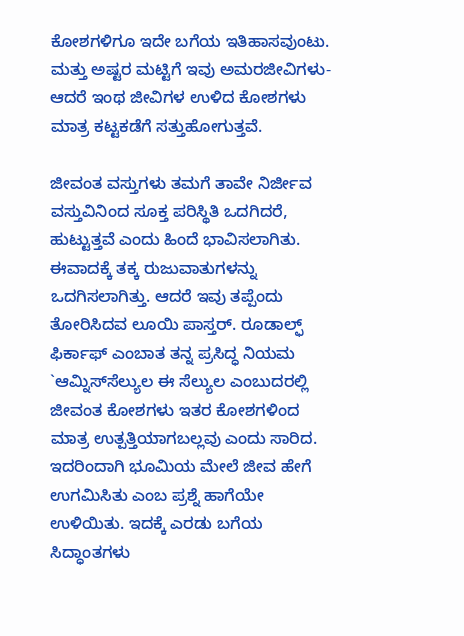ಕೋಶಗಳಿಗೂ ಇದೇ ಬಗೆಯ ಇತಿಹಾಸವುಂಟು. ಮತ್ತು ಅಷ್ಟರ ಮಟ್ಟಿಗೆ ಇವು ಅಮರಜೀವಿಗಳು-ಆದರೆ ಇಂಥ ಜೀವಿಗಳ ಉಳಿದ ಕೋಶಗಳು ಮಾತ್ರ ಕಟ್ಟಕಡೆಗೆ ಸತ್ತುಹೋಗುತ್ತವೆ.

ಜೀವಂತ ವಸ್ತುಗಳು ತಮಗೆ ತಾವೇ ನಿರ್ಜೀವ ವಸ್ತುವಿನಿಂದ ಸೂಕ್ತ ಪರಿಸ್ಥಿತಿ ಒದಗಿದರೆ, ಹುಟ್ಟುತ್ತವೆ ಎಂದು ಹಿಂದೆ ಭಾವಿಸಲಾಗಿತು. ಈವಾದಕ್ಕೆ ತಕ್ಕ ರುಜುವಾತುಗಳನ್ನು ಒದಗಿಸಲಾಗಿತ್ತು. ಆದರೆ ಇವು ತಪ್ಪೆಂದು ತೋರಿಸಿದವ ಲೂಯಿ ಪಾಸ್ತರ್. ರೂಡಾಲ್ಫ್ ಫಿರ್ಕಾಫ್ ಎಂಬಾತ ತನ್ನ ಪ್ರಸಿದ್ಧ ನಿಯಮ `ಆಮ್ನಿಸ್‍ಸೆಲ್ಯುಲ ಈ ಸೆಲ್ಯುಲ ಎಂಬುದರಲ್ಲಿ ಜೀವಂತ ಕೋಶಗಳು ಇತರ ಕೋಶಗಳಿಂದ ಮಾತ್ರ ಉತ್ಪತ್ತಿಯಾಗಬಲ್ಲವು ಎಂದು ಸಾರಿದ. ಇದರಿಂದಾಗಿ ಭೂಮಿಯ ಮೇಲೆ ಜೀವ ಹೇಗೆ ಉಗಮಿಸಿತು ಎಂಬ ಪ್ರಶ್ನೆ ಹಾಗೆಯೇ ಉಳಿಯಿತು. ಇದಕ್ಕೆ ಎರಡು ಬಗೆಯ ಸಿದ್ಧಾಂತಗಳು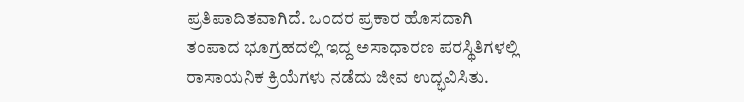ಪ್ರತಿಪಾದಿತವಾಗಿದೆ. ಒಂದರ ಪ್ರಕಾರ ಹೊಸದಾಗಿ ತಂಪಾದ ಭೂಗ್ರಹದಲ್ಲಿ ಇದ್ದ ಅಸಾಧಾರಣ ಪರಸ್ಥಿತಿಗಳಲ್ಲಿ ರಾಸಾಯನಿಕ ಕ್ರಿಯೆಗಳು ನಡೆದು ಜೀವ ಉದ್ಭವಿಸಿತು.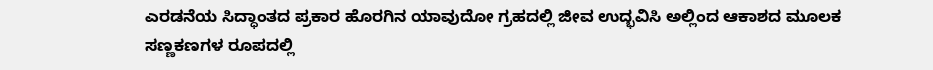ಎರಡನೆಯ ಸಿದ್ಧಾಂತದ ಪ್ರಕಾರ ಹೊರಗಿನ ಯಾವುದೋ ಗ್ರಹದಲ್ಲಿ ಜೀವ ಉದ್ಭವಿಸಿ ಅಲ್ಲಿಂದ ಆಕಾಶದ ಮೂಲಕ ಸಣ್ಣಕಣಗಳ ರೂಪದಲ್ಲಿ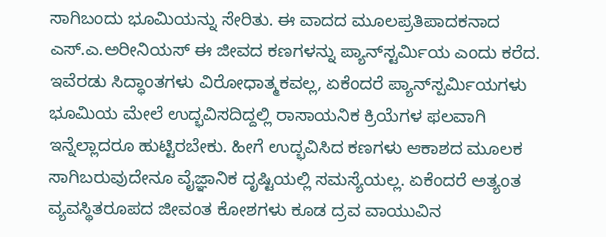ಸಾಗಿಬಂದು ಭೂಮಿಯನ್ನು ಸೇರಿತು. ಈ ವಾದದ ಮೂಲಪ್ರತಿಪಾದಕನಾದ ಎಸ್.ಎ.ಅರೀನಿಯಸ್ ಈ ಜೀವದ ಕಣಗಳನ್ನು ಪ್ಯಾನ್‍ಸ್ಟರ್ಮಿಯ ಎಂದು ಕರೆದ. ಇವೆರಡು ಸಿದ್ಧಾಂತಗಳು ವಿರೋಧಾತ್ಮಕವಲ್ಲ, ಏಕೆಂದರೆ ಪ್ಯಾನ್‍ಸ್ಪರ್ಮಿಯಗಳು ಭೂಮಿಯ ಮೇಲೆ ಉದ್ಭವಿಸದಿದ್ದಲ್ಲಿ ರಾಸಾಯನಿಕ ಕ್ರಿಯೆಗಳ ಫಲವಾಗಿ ಇನ್ನೆಲ್ಲಾದರೂ ಹುಟ್ಟಿರಬೇಕು. ಹೀಗೆ ಉದ್ಭವಿಸಿದ ಕಣಗಳು ಆಕಾಶದ ಮೂಲಕ ಸಾಗಿಬರುವುದೇನೂ ವೈಜ್ಞಾನಿಕ ದೃಷ್ಟಿಯಲ್ಲಿ ಸಮಸ್ಯೆಯಲ್ಲ. ಏಕೆಂದರೆ ಅತ್ಯಂತ ವ್ಯವಸ್ಥಿತರೂಪದ ಜೀವಂತ ಕೋಶಗಳು ಕೂಡ ದ್ರವ ವಾಯುವಿನ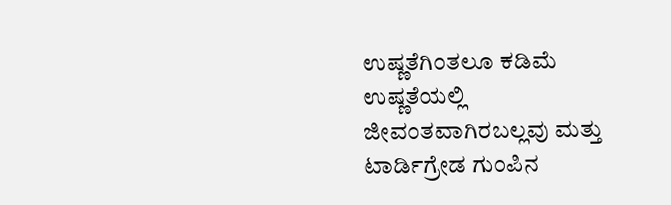ಉಷ್ಣತೆಗಿಂತಲೂ ಕಡಿಮೆ ಉಷ್ಣತೆಯಲ್ಲಿ ಜೀವಂತವಾಗಿರಬಲ್ಲವು ಮತ್ತು ಟಾರ್ಡಿಗ್ರೇಡ ಗುಂಪಿನ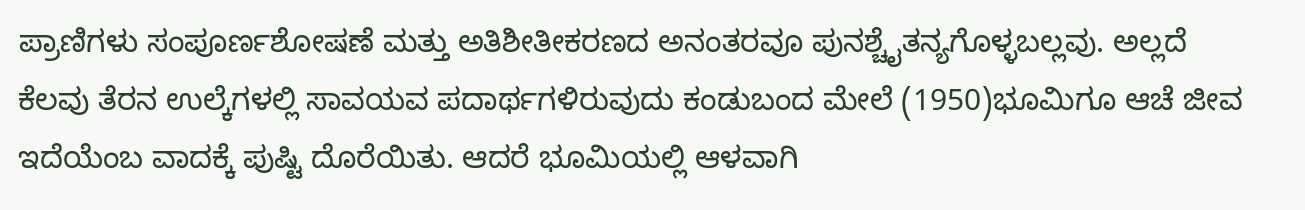ಪ್ರಾಣಿಗಳು ಸಂಪೂರ್ಣಶೋಷಣೆ ಮತ್ತು ಅತಿಶೀತೀಕರಣದ ಅನಂತರವೂ ಪುನಶ್ಚೈತನ್ಯಗೊಳ್ಳಬಲ್ಲವು. ಅಲ್ಲದೆ ಕೆಲವು ತೆರನ ಉಲ್ಕೆಗಳಲ್ಲಿ ಸಾವಯವ ಪದಾರ್ಥಗಳಿರುವುದು ಕಂಡುಬಂದ ಮೇಲೆ (1950)ಭೂಮಿಗೂ ಆಚೆ ಜೀವ ಇದೆಯೆಂಬ ವಾದಕ್ಕೆ ಪುಷ್ಟಿ ದೊರೆಯಿತು. ಆದರೆ ಭೂಮಿಯಲ್ಲಿ ಆಳವಾಗಿ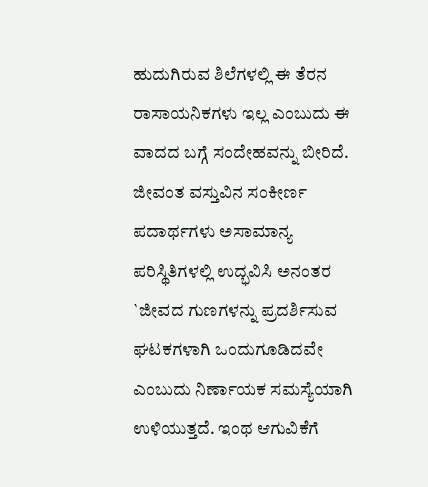ಹುದುಗಿರುವ ಶಿಲೆಗಳಲ್ಲಿ ಈ ತೆರನ ರಾಸಾಯನಿಕಗಳು ಇಲ್ಲ ಎಂಬುದು ಈ ವಾದದ ಬಗ್ಗೆ ಸಂದೇಹವನ್ನು ಬೀರಿದೆ. ಜೀವಂತ ವಸ್ತುವಿನ ಸಂಕೀರ್ಣ ಪದಾರ್ಥಗಳು ಅಸಾಮಾನ್ಯ ಪರಿಸ್ಥಿತಿಗಳಲ್ಲಿ ಉದ್ಭವಿಸಿ ಅನಂತರ `ಜೀವದ ಗುಣಗಳನ್ನು ಪ್ರದರ್ಶಿಸುವ ಘಟಕಗಳಾಗಿ ಒಂದುಗೂಡಿದವೇ ಎಂಬುದು ನಿರ್ಣಾಯಕ ಸಮಸ್ಯೆಯಾಗಿ ಉಳಿಯುತ್ತದೆ. ಇಂಥ ಆಗುವಿಕೆಗೆ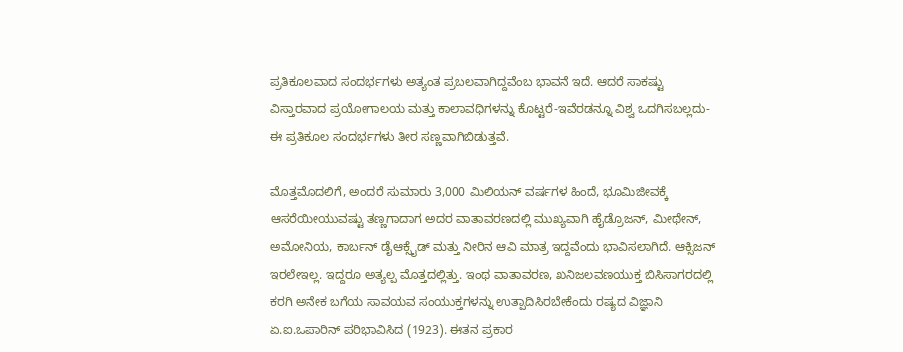ಪ್ರತಿಕೂಲವಾದ ಸಂದರ್ಭಗಳು ಅತ್ಯಂತ ಪ್ರಬಲವಾಗಿದ್ದವೆಂಬ ಭಾವನೆ ಇದೆ. ಆದರೆ ಸಾಕಷ್ಟು ವಿಸ್ತಾರವಾದ ಪ್ರಯೋಗಾಲಯ ಮತ್ತು ಕಾಲಾವಧಿಗಳನ್ನು ಕೊಟ್ಟರೆ-ಇವೆರಡನ್ನೂ ವಿಶ್ವ ಒದಗಿಸಬಲ್ಲದು-ಈ ಪ್ರತಿಕೂಲ ಸಂದರ್ಭಗಳು ತೀರ ಸಣ್ಣವಾಗಿಬಿಡುತ್ತವೆ.

ಮೊತ್ತಮೊದಲಿಗೆ, ಅಂದರೆ ಸುಮಾರು 3,000 ಮಿಲಿಯನ್ ವರ್ಷಗಳ ಹಿಂದೆ, ಭೂಮಿಜೀವಕ್ಕೆ ಆಸರೆಯೀಯುವಷ್ಟು ತಣ್ಣಗಾದಾಗ ಅದರ ವಾತಾವರಣದಲ್ಲಿ ಮುಖ್ಯವಾಗಿ ಹೈಡ್ರೊಜನ್, ಮೀಥೇನ್, ಅಮೋನಿಯ, ಕಾರ್ಬನ್ ಡೈಆಕ್ಸೈಡ್ ಮತ್ತು ನೀರಿನ ಆವಿ ಮಾತ್ರ ಇದ್ದವೆಂದು ಭಾವಿಸಲಾಗಿದೆ. ಆಕ್ಸಿಜನ್ ಇರಲೇಇಲ್ಲ. ಇದ್ದರೂ ಅತ್ಯಲ್ಪ ಮೊತ್ತದಲ್ಲಿತ್ತು. ಇಂಥ ವಾತಾವರಣ, ಖನಿಜಲವಣಯುಕ್ತ ಬಿಸಿಸಾಗರದಲ್ಲಿ ಕರಗಿ ಅನೇಕ ಬಗೆಯ ಸಾವಯವ ಸಂಯುಕ್ತಗಳನ್ನು ಉತ್ಪಾದಿಸಿರಬೇಕೆಂದು ರಷ್ಯದ ವಿಜ್ಞಾನಿ ಏ.ಐ.ಒಪಾರಿನ್ ಪರಿಭಾವಿಸಿದ (1923). ಈತನ ಪ್ರಕಾರ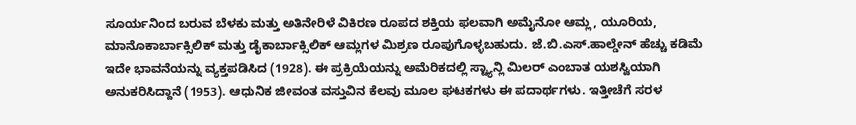ಸೂರ್ಯನಿಂದ ಬರುವ ಬೆಳಕು ಮತ್ತು ಅತಿನೇರಿಳೆ ವಿಕಿರಣ ರೂಪದ ಶಕ್ತಿಯ ಫಲವಾಗಿ ಅಮೈನೋ ಆಮ್ಲ, ಯೂರಿಯ, ಮಾನೊಕಾರ್ಬಾಕ್ಸಿಲಿಕ್ ಮತ್ತು ಡೈಕಾರ್ಬಾಕ್ಸಿಲಿಕ್ ಆಮ್ಲಗಳ ಮಿಶ್ರಣ ರೂಪುಗೊಳ್ಳಬಹುದು. ಜೆ.ಬಿ.ಎಸ್.ಹಾಲ್ಡೇನ್ ಹೆಚ್ಚು ಕಡಿಮೆ ಇದೇ ಭಾವನೆಯನ್ನು ವ್ಯಕ್ತಪಡಿಸಿದ (1928). ಈ ಪ್ರಕ್ರಿಯೆಯನ್ನು ಅಮೆರಿಕದಲ್ಲಿ ಸ್ಟ್ಯಾನ್ಲಿ ಮಿಲರ್ ಎಂಬಾತ ಯಶಸ್ವಿಯಾಗಿ ಅನುಕರಿಸಿದ್ದಾನೆ (1953). ಆಧುನಿಕ ಜೀವಂತ ವಸ್ತುವಿನ ಕೆಲವು ಮೂಲ ಘಟಕಗಳು ಈ ಪದಾರ್ಥಗಳು. ಇತ್ತೀಚೆಗೆ ಸರಳ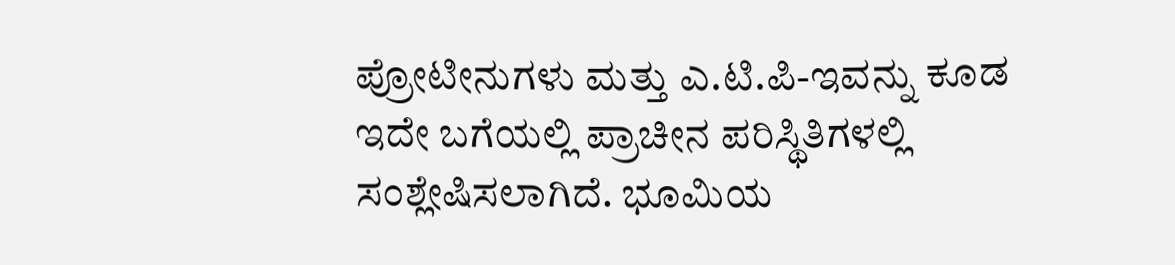ಪ್ರೋಟೀನುಗಳು ಮತ್ತು ಎ.ಟಿ.ಪಿ-ಇವನ್ನು ಕೂಡ ಇದೇ ಬಗೆಯಲ್ಲಿ ಪ್ರಾಚೀನ ಪರಿಸ್ಥಿತಿಗಳಲ್ಲಿ ಸಂಶ್ಲೇಷಿಸಲಾಗಿದೆ. ಭೂಮಿಯ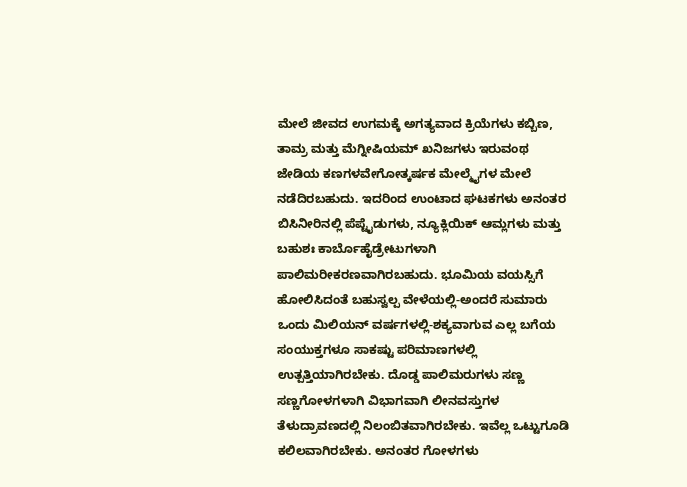ಮೇಲೆ ಜೀವದ ಉಗಮಕ್ಕೆ ಅಗತ್ಯವಾದ ಕ್ರಿಯೆಗಳು ಕಬ್ಬಿಣ, ತಾಮ್ರ ಮತ್ತು ಮೆಗ್ನೀಷಿಯಮ್ ಖನಿಜಗಳು ಇರುವಂಥ ಜೇಡಿಯ ಕಣಗಳವೇಗೋತ್ಕರ್ಷಕ ಮೇಲ್ಮೈಗಳ ಮೇಲೆ ನಡೆದಿರಬಹುದು. ಇದರಿಂದ ಉಂಟಾದ ಘಟಕಗಳು ಅನಂತರ ಬಿಸಿನೀರಿನಲ್ಲಿ ಪೆಪ್ಟೈಡುಗಳು, ನ್ಯೂಕ್ಲಿಯಿಕ್ ಆಮ್ಲಗಳು ಮತ್ತು ಬಹುಶಃ ಕಾರ್ಬೊಹೈಡ್ರೇಟುಗಳಾಗಿ ಪಾಲಿಮರೀಕರಣವಾಗಿರಬಹುದು. ಭೂಮಿಯ ವಯಸ್ಸಿಗೆ ಹೋಲಿಸಿದಂತೆ ಬಹುಸ್ವಲ್ಪ ವೇಳೆಯಲ್ಲಿ-ಅಂದರೆ ಸುಮಾರು ಒಂದು ಮಿಲಿಯನ್ ವರ್ಷಗಳಲ್ಲಿ-ಶಕ್ಯವಾಗುವ ಎಲ್ಲ ಬಗೆಯ ಸಂಯುಕ್ತಗಳೂ ಸಾಕಷ್ಟು ಪರಿಮಾಣಗಳಲ್ಲಿ ಉತ್ಪತ್ತಿಯಾಗಿರಬೇಕು. ದೊಡ್ಡ ಪಾಲಿಮರುಗಳು ಸಣ್ಣ ಸಣ್ಣಗೋಳಗಳಾಗಿ ವಿಭಾಗವಾಗಿ ಲೀನವಸ್ತುಗಳ ತೆಳುದ್ರಾವಣದಲ್ಲಿ ನಿಲಂಬಿತವಾಗಿರಬೇಕು. ಇವೆಲ್ಲ ಒಟ್ಟುಗೂಡಿ ಕಲಿಲವಾಗಿರಬೇಕು. ಅನಂತರ ಗೋಳಗಳು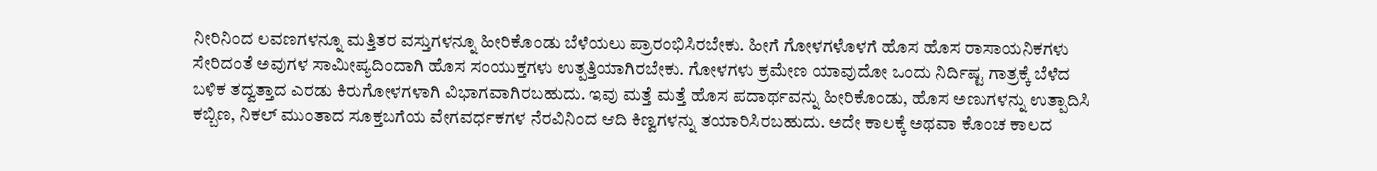ನೀರಿನಿಂದ ಲವಣಗಳನ್ನೂ ಮತ್ತಿತರ ವಸ್ತುಗಳನ್ನೂ ಹೀರಿಕೊಂಡು ಬೆಳೆಯಲು ಪ್ರಾರಂಭಿಸಿರಬೇಕು. ಹೀಗೆ ಗೋಳಗಳೊಳಗೆ ಹೊಸ ಹೊಸ ರಾಸಾಯನಿಕಗಳು ಸೇರಿದಂತೆ ಅವುಗಳ ಸಾಮೀಪ್ಯದಿಂದಾಗಿ ಹೊಸ ಸಂಯುಕ್ತಗಳು ಉತ್ಪತ್ತಿಯಾಗಿರಬೇಕು. ಗೋಳಗಳು ಕ್ರಮೇಣ ಯಾವುದೋ ಒಂದು ನಿರ್ದಿಷ್ಟ ಗಾತ್ರಕ್ಕೆ ಬೆಳೆದ ಬಳಿಕ ತದ್ವತ್ತಾದ ಎರಡು ಕಿರುಗೋಳಗಳಾಗಿ ವಿಭಾಗವಾಗಿರಬಹುದು. ಇವು ಮತ್ತೆ ಮತ್ತೆ ಹೊಸ ಪದಾರ್ಥವನ್ನು ಹೀರಿಕೊಂಡು, ಹೊಸ ಅಣುಗಳನ್ನು ಉತ್ಪಾದಿಸಿ ಕಬ್ಬಿಣ, ನಿಕಲ್ ಮುಂತಾದ ಸೂಕ್ತಬಗೆಯ ವೇಗವರ್ಧಕಗಳ ನೆರವಿನಿಂದ ಆದಿ ಕಿಣ್ವಗಳನ್ನು ತಯಾರಿಸಿರಬಹುದು. ಅದೇ ಕಾಲಕ್ಕೆ ಅಥವಾ ಕೊಂಚ ಕಾಲದ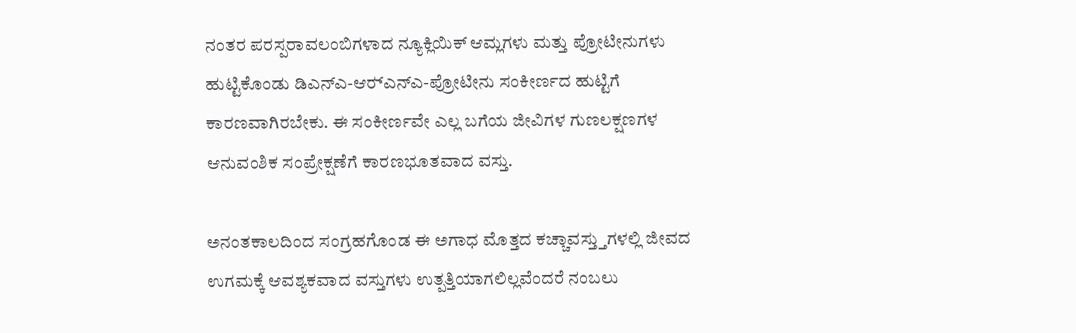ನಂತರ ಪರಸ್ಪರಾವಲಂಬಿಗಳಾದ ನ್ಯೂಕ್ಲಿಯಿಕ್ ಆಮ್ಲಗಳು ಮತ್ತು ಪ್ರೋಟೀನುಗಳು ಹುಟ್ಟಿಕೊಂಡು ಡಿಎನ್‍ಎ-ಆರ್‍ಎನ್‍ಎ-ಪ್ರೋಟೀನು ಸಂಕೀರ್ಣದ ಹುಟ್ಟಿಗೆ ಕಾರಣವಾಗಿರಬೇಕು. ಈ ಸಂಕೀರ್ಣವೇ ಎಲ್ಲ ಬಗೆಯ ಜೀವಿಗಳ ಗುಣಲಕ್ಷಣಗಳ ಆನುವಂಶಿಕ ಸಂಪ್ರೇಕ್ಷಣೆಗೆ ಕಾರಣಭೂತವಾದ ವಸ್ತು.

ಅನಂತಕಾಲದಿಂದ ಸಂಗ್ರಹಗೊಂಡ ಈ ಅಗಾಧ ಮೊತ್ತದ ಕಚ್ಚಾವಸ್ತ್ತುಗಳಲ್ಲಿ ಜೀವದ ಉಗಮಕ್ಕೆ ಆವಶ್ಯಕವಾದ ವಸ್ತುಗಳು ಉತ್ಪತ್ತಿಯಾಗಲಿಲ್ಲವೆಂದರೆ ನಂಬಲು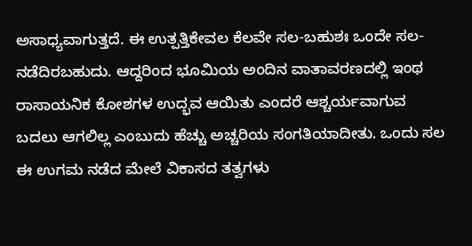ಅಸಾಧ್ಯವಾಗುತ್ತದೆ. ಈ ಉತ್ಪತ್ತಿಕೇವಲ ಕೆಲವೇ ಸಲ-ಬಹುಶಃ ಒಂದೇ ಸಲ-ನಡೆದಿರಬಹುದು. ಆದ್ದರಿಂದ ಭೂಮಿಯ ಅಂದಿನ ವಾತಾವರಣದಲ್ಲಿ ಇಂಥ ರಾಸಾಯನಿಕ ಕೋಶಗಳ ಉದ್ಭವ ಆಯಿತು ಎಂದರೆ ಆಶ್ಚರ್ಯವಾಗುವ ಬದಲು ಆಗಲಿಲ್ಲ ಎಂಬುದು ಹೆಚ್ಚು ಅಚ್ಚರಿಯ ಸಂಗತಿಯಾದೀತು. ಒಂದು ಸಲ ಈ ಉಗಮ ನಡೆದ ಮೇಲೆ ವಿಕಾಸದ ತತ್ವಗಳು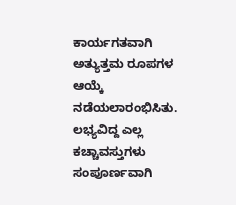ಕಾರ್ಯಗತವಾಗಿ ಅತ್ಯುತ್ತಮ ರೂಪಗಳ ಆಯ್ಕೆ ನಡೆಯಲಾರಂಭಿಸಿತು. ಲಭ್ಯವಿದ್ದ ಎಲ್ಲ ಕಚ್ಚಾವಸ್ತುಗಳು ಸಂಪೂರ್ಣವಾಗಿ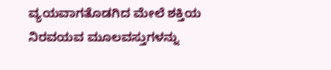ವ್ಯಯವಾಗತೊಡಗಿದ ಮೇಲೆ ಶಕ್ತಿಯ ನಿರವಯವ ಮೂಲವಸ್ತುಗಳನ್ನು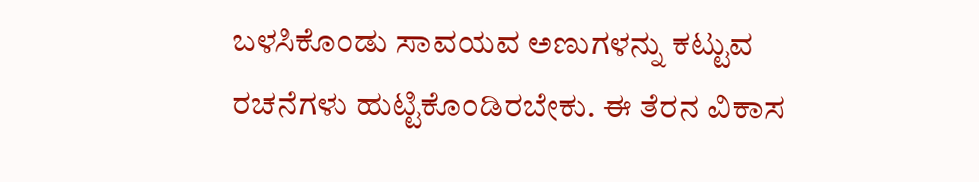ಬಳಸಿಕೊಂಡು ಸಾವಯವ ಅಣುಗಳನ್ನು ಕಟ್ಟುವ ರಚನೆಗಳು ಹುಟ್ಟಿಕೊಂಡಿರಬೇಕು. ಈ ತೆರನ ವಿಕಾಸ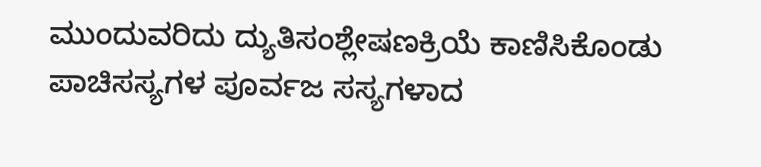ಮುಂದುವರಿದು ದ್ಯುತಿಸಂಶ್ಲೇಷಣಕ್ರಿಯೆ ಕಾಣಿಸಿಕೊಂಡು ಪಾಚಿಸಸ್ಯಗಳ ಪೂರ್ವಜ ಸಸ್ಯಗಳಾದ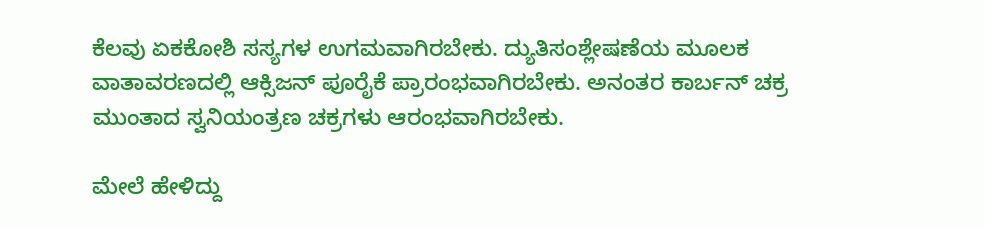ಕೆಲವು ಏಕಕೋಶಿ ಸಸ್ಯಗಳ ಉಗಮವಾಗಿರಬೇಕು. ದ್ಯುತಿಸಂಶ್ಲೇಷಣೆಯ ಮೂಲಕ ವಾತಾವರಣದಲ್ಲಿ ಆಕ್ಸಿಜನ್ ಪೂರೈಕೆ ಪ್ರಾರಂಭವಾಗಿರಬೇಕು. ಅನಂತರ ಕಾರ್ಬನ್ ಚಕ್ರ ಮುಂತಾದ ಸ್ವನಿಯಂತ್ರಣ ಚಕ್ರಗಳು ಆರಂಭವಾಗಿರಬೇಕು.

ಮೇಲೆ ಹೇಳಿದ್ದು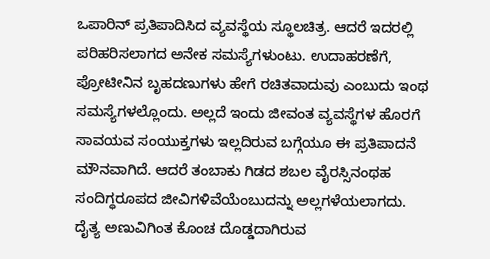ಒಪಾರಿನ್ ಪ್ರತಿಪಾದಿಸಿದ ವ್ಯವಸ್ಥೆಯ ಸ್ಥೂಲಚಿತ್ರ. ಆದರೆ ಇದರಲ್ಲಿ ಪರಿಹರಿಸಲಾಗದ ಅನೇಕ ಸಮಸ್ಯೆಗಳುಂಟು. ಉದಾಹರಣೆಗೆ, ಪ್ರೋಟೀನಿನ ಬೃಹದಣುಗಳು ಹೇಗೆ ರಚಿತವಾದುವು ಎಂಬುದು ಇಂಥ ಸಮಸ್ಯೆಗಳಲ್ಲೊಂದು. ಅಲ್ಲದೆ ಇಂದು ಜೀವಂತ ವ್ಯವಸ್ಥೆಗಳ ಹೊರಗೆ ಸಾವಯವ ಸಂಯುಕ್ತಗಳು ಇಲ್ಲದಿರುವ ಬಗ್ಗೆಯೂ ಈ ಪ್ರತಿಪಾದನೆ ಮೌನವಾಗಿದೆ. ಆದರೆ ತಂಬಾಕು ಗಿಡದ ಶಬಲ ವೈರಸ್ಸಿನಂಥಹ ಸಂದಿಗ್ಧರೂಪದ ಜೀವಿಗಳಿವೆಯೆಂಬುದನ್ನು ಅಲ್ಲಗಳೆಯಲಾಗದು. ದೈತ್ಯ ಅಣುವಿಗಿಂತ ಕೊಂಚ ದೊಡ್ಡದಾಗಿರುವ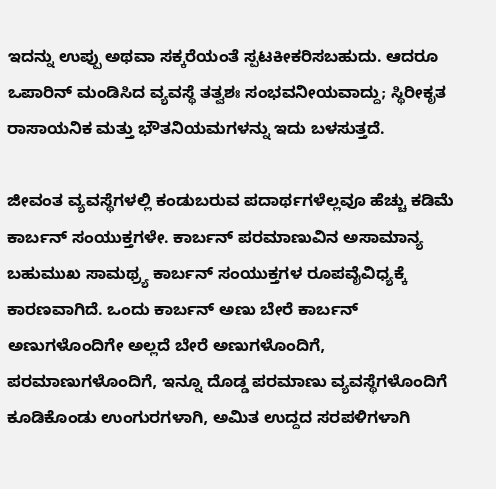ಇದನ್ನು ಉಪ್ಪು ಅಥವಾ ಸಕ್ಕರೆಯಂತೆ ಸ್ಪಟಕೀಕರಿಸಬಹುದು. ಆದರೂ ಒಪಾರಿನ್ ಮಂಡಿಸಿದ ವ್ಯವಸ್ಥೆ ತತ್ವಶಃ ಸಂಭವನೀಯವಾದ್ದು; ಸ್ಥಿರೀಕೃತ ರಾಸಾಯನಿಕ ಮತ್ತು ಭೌತನಿಯಮಗಳನ್ನು ಇದು ಬಳಸುತ್ತದೆ.

ಜೀವಂತ ವ್ಯವಸ್ಥೆಗಳಲ್ಲಿ ಕಂಡುಬರುವ ಪದಾರ್ಥಗಳೆಲ್ಲವೂ ಹೆಚ್ಚು ಕಡಿಮೆ ಕಾರ್ಬನ್ ಸಂಯುಕ್ತಗಳೇ. ಕಾರ್ಬನ್ ಪರಮಾಣುವಿನ ಅಸಾಮಾನ್ಯ ಬಹುಮುಖ ಸಾಮಥ್ರ್ಯ ಕಾರ್ಬನ್ ಸಂಯುಕ್ತಗಳ ರೂಪವೈವಿಧ್ಯಕ್ಕೆ ಕಾರಣವಾಗಿದೆ. ಒಂದು ಕಾರ್ಬನ್ ಅಣು ಬೇರೆ ಕಾರ್ಬನ್ ಅಣುಗಳೊಂದಿಗೇ ಅಲ್ಲದೆ ಬೇರೆ ಅಣುಗಳೊಂದಿಗೆ, ಪರಮಾಣುಗಳೊಂದಿಗೆ, ಇನ್ನೂ ದೊಡ್ಡ ಪರಮಾಣು ವ್ಯವಸ್ಥೆಗಳೊಂದಿಗೆ ಕೂಡಿಕೊಂಡು ಉಂಗುರಗಳಾಗಿ, ಅಮಿತ ಉದ್ದದ ಸರಪಳಿಗಳಾಗಿ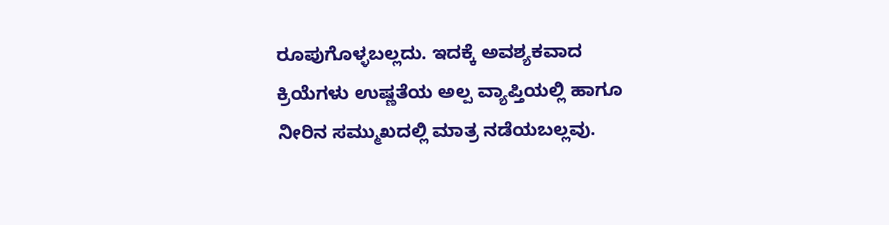ರೂಪುಗೊಳ್ಳಬಲ್ಲದು. ಇದಕ್ಕೆ ಅವಶ್ಯಕವಾದ ಕ್ರಿಯೆಗಳು ಉಷ್ಣತೆಯ ಅಲ್ಪ ವ್ಯಾಪ್ತಿಯಲ್ಲಿ ಹಾಗೂ ನೀರಿನ ಸಮ್ಮುಖದಲ್ಲಿ ಮಾತ್ರ ನಡೆಯಬಲ್ಲವು.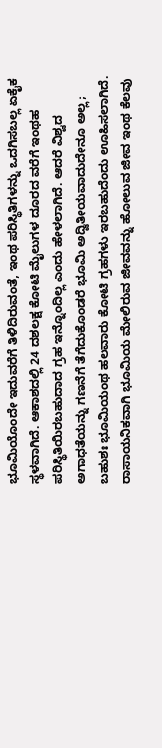ಭೂಮಿಯೊಂದೇ ಇದುವರೆಗೆ ತಿಳಿದಿರುವಂತೆ, ಇಂಥ ಪರಿಸ್ಥಿತಿಗಳನ್ನು ಒದಗಿಸಬಲ್ಲ ಏಕೈಕ ಸ್ಥಳವಾಗಿದೆ. ಆಕಾಶದಲ್ಲಿ 24 ದಶಲಕ್ಷ ಕೋಟಿ ಮೈಲುಗಳ ದೂರದ ವರೆಗೆ ಇಂಥಹ ಪರಿಸ್ಥಿತಿಯಿರಬಹುದಾದ ಗ್ರಹ ಇನ್ನೊಂದಿಲ್ಲ ಎಂದು ಹೇಳಲಾಗಿದೆ. ಆದರೆ ವಿಶ್ವದ ಅಗಾಧತೆಯನ್ನು ಗಣನೆಗೆ ತೆಗೆದುಕೊಂಡರೆ ಭೂಮಿ ಅದ್ವಿತೀಯವಾದುದೇನೂ ಅಲ್ಲ; ಬಹುಶಃ ಭೂಮಿಯಂಥ ಹಲವಾರು ಕೋಟಿ ಗ್ರಹಗಳು ಇರಬಹುದೆಂದು ಊಹಿಸಲಾಗಿದೆ. ರಾಸಾಯನಿಕವಾಗಿ ಭೂಮಿಯ ಮೇಲಿರುವ ಜೀವವನ್ನು ಹೋಲುವ ಜೀವ ಇಂಥ ಕೆಲವು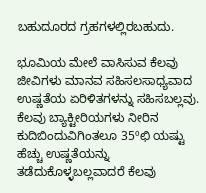ಬಹುದೂರದ ಗ್ರಹಗಳಲ್ಲಿರಬಹುದು.

ಭೂಮಿಯ ಮೇಲೆ ವಾಸಿಸುವ ಕೆಲವು ಜೀವಿಗಳು ಮಾನವ ಸಹಿಸಲಸಾಧ್ಯವಾದ ಉಷ್ಣತೆಯ ಏರಿಳಿತಗಳನ್ನು ಸಹಿಸಬಲ್ಲವು. ಕೆಲವು ಬ್ಯಾಕ್ಟೀರಿಯಗಳು ನೀರಿನ ಕುದಿಬಿಂದುವಿಗಿಂತಲೂ 35ºಛಿ ಯಷ್ಟು ಹೆಚ್ಚು ಉಷ್ಣತೆಯನ್ನು ತಡೆದುಕೊಳ್ಳಬಲ್ಲವಾದರೆ ಕೆಲವು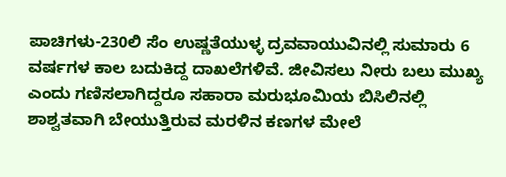ಪಾಚಿಗಳು-230ಲಿ ಸೆಂ ಉಷ್ಣತೆಯುಳ್ಳ ದ್ರವವಾಯುವಿನಲ್ಲಿ ಸುಮಾರು 6 ವರ್ಷಗಳ ಕಾಲ ಬದುಕಿದ್ದ ದಾಖಲೆಗಳಿವೆ. ಜೀವಿಸಲು ನೀರು ಬಲು ಮುಖ್ಯ ಎಂದು ಗಣಿಸಲಾಗಿದ್ದರೂ ಸಹಾರಾ ಮರುಭೂಮಿಯ ಬಿಸಿಲಿನಲ್ಲಿ ಶಾಶ್ವತವಾಗಿ ಬೇಯುತ್ತಿರುವ ಮರಳಿನ ಕಣಗಳ ಮೇಲೆ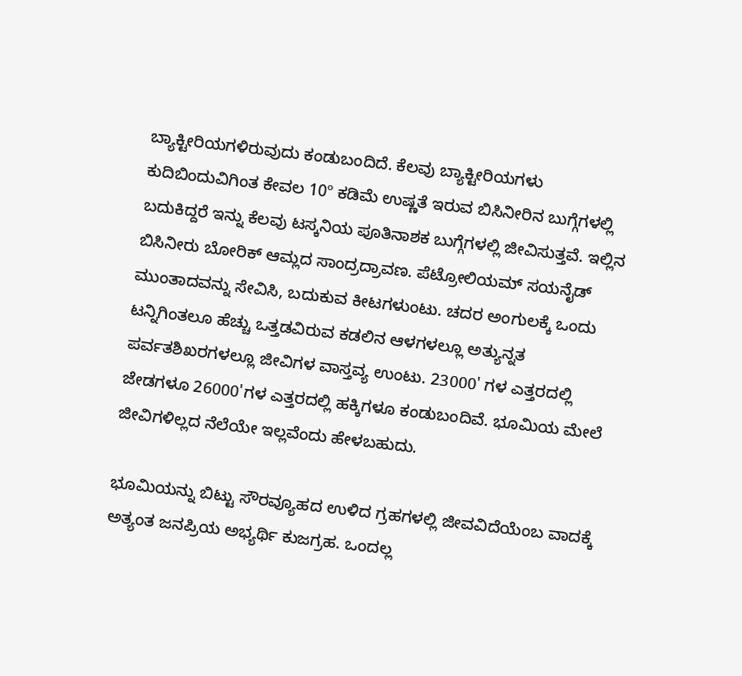ಬ್ಯಾಕ್ಟೀರಿಯಗಳಿರುವುದು ಕಂಡುಬಂದಿದೆ. ಕೆಲವು ಬ್ಯಾಕ್ಟೀರಿಯಗಳು ಕುದಿಬಿಂದುವಿಗಿಂತ ಕೇವಲ 10º ಕಡಿಮೆ ಉಷ್ಣತೆ ಇರುವ ಬಿಸಿನೀರಿನ ಬುಗ್ಗೆಗಳಲ್ಲಿ ಬದುಕಿದ್ದರೆ ಇನ್ನು ಕೆಲವು ಟಸ್ಕನಿಯ ಪೂತಿನಾಶಕ ಬುಗ್ಗೆಗಳಲ್ಲಿ ಜೀವಿಸುತ್ತವೆ. ಇಲ್ಲಿನ ಬಿಸಿನೀರು ಬೋರಿಕ್ ಆಮ್ಲದ ಸಾಂದ್ರದ್ರಾವಣ. ಪೆಟ್ರೋಲಿಯಮ್ ಸಯನೈಡ್ ಮುಂತಾದವನ್ನು ಸೇವಿಸಿ, ಬದುಕುವ ಕೀಟಗಳುಂಟು. ಚದರ ಅಂಗುಲಕ್ಕೆ ಒಂದು ಟನ್ನಿಗಿಂತಲೂ ಹೆಚ್ಚು ಒತ್ತಡವಿರುವ ಕಡಲಿನ ಆಳಗಳಲ್ಲೂ ಅತ್ಯುನ್ನತ ಪರ್ವತಶಿಖರಗಳಲ್ಲೂ ಜೀವಿಗಳ ವಾಸ್ತವ್ಯ ಉಂಟು. 23000' ಗಳ ಎತ್ತರದಲ್ಲಿ ಜೇಡಗಳೂ 26000'ಗಳ ಎತ್ತರದಲ್ಲಿ ಹಕ್ಕಿಗಳೂ ಕಂಡುಬಂದಿವೆ. ಭೂಮಿಯ ಮೇಲೆ ಜೀವಿಗಳಿಲ್ಲದ ನೆಲೆಯೇ ಇಲ್ಲವೆಂದು ಹೇಳಬಹುದು.

ಭೂಮಿಯನ್ನು ಬಿಟ್ಟು ಸೌರವ್ಯೂಹದ ಉಳಿದ ಗ್ರಹಗಳಲ್ಲಿ ಜೀವವಿದೆಯೆಂಬ ವಾದಕ್ಕೆ ಅತ್ಯಂತ ಜನಪ್ರಿಯ ಅಭ್ಯರ್ಥಿ ಕುಜಗ್ರಹ. ಒಂದಲ್ಲ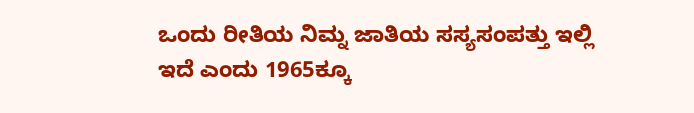ಒಂದು ರೀತಿಯ ನಿಮ್ನ ಜಾತಿಯ ಸಸ್ಯಸಂಪತ್ತು ಇಲ್ಲಿ ಇದೆ ಎಂದು 1965ಕ್ಕೂ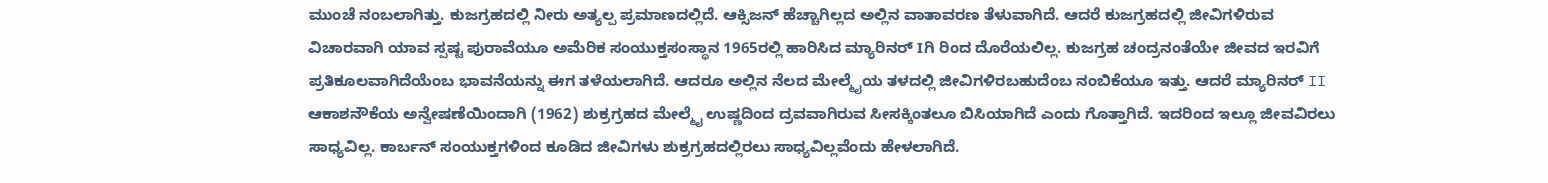ಮುಂಚೆ ನಂಬಲಾಗಿತ್ತು. ಕುಜಗ್ರಹದಲ್ಲಿ ನೀರು ಅತ್ಯಲ್ಪ ಪ್ರಮಾಣದಲ್ಲಿದೆ. ಆಕ್ಸಿಜನ್ ಹೆಚ್ಚಾಗಿಲ್ಲದ ಅಲ್ಲಿನ ವಾತಾವರಣ ತೆಳುವಾಗಿದೆ. ಆದರೆ ಕುಜಗ್ರಹದಲ್ಲಿ ಜೀವಿಗಳಿರುವ ವಿಚಾರವಾಗಿ ಯಾವ ಸ್ಪಷ್ಟ ಪುರಾವೆಯೂ ಅಮೆರಿಕ ಸಂಯುಕ್ತಸಂಸ್ಥಾನ 1965ರಲ್ಲಿ ಹಾರಿಸಿದ ಮ್ಯಾರಿನರ್ Iಗಿ ರಿಂದ ದೊರೆಯಲಿಲ್ಲ. ಕುಜಗ್ರಹ ಚಂದ್ರನಂತೆಯೇ ಜೀವದ ಇರವಿಗೆ ಪ್ರತಿಕೂಲವಾಗಿದೆಯೆಂಬ ಭಾವನೆಯನ್ನು ಈಗ ತಳೆಯಲಾಗಿದೆ. ಆದರೂ ಅಲ್ಲಿನ ನೆಲದ ಮೇಲ್ಮೈಯ ತಳದಲ್ಲಿ ಜೀವಿಗಳಿರಬಹುದೆಂಬ ನಂಬಿಕೆಯೂ ಇತ್ತು. ಆದರೆ ಮ್ಯಾರಿನರ್ II ಆಕಾಶನೌಕೆಯ ಅನ್ವೇಷಣೆಯಿಂದಾಗಿ (1962) ಶುಕ್ರಗ್ರಹದ ಮೇಲ್ಮೈ ಉಷ್ಣದಿಂದ ದ್ರವವಾಗಿರುವ ಸೀಸಕ್ಕಿಂತಲೂ ಬಿಸಿಯಾಗಿದೆ ಎಂದು ಗೊತ್ತಾಗಿದೆ. ಇದರಿಂದ ಇಲ್ಲೂ ಜೀವವಿರಲು ಸಾಧ್ಯವಿಲ್ಲ. ಕಾರ್ಬನ್ ಸಂಯುಕ್ತಗಳಿಂದ ಕೂಡಿದ ಜೀವಿಗಳು ಶುಕ್ರಗ್ರಹದಲ್ಲಿರಲು ಸಾಧ್ಯವಿಲ್ಲವೆಂದು ಹೇಳಲಾಗಿದೆ.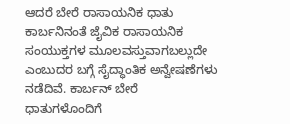ಆದರೆ ಬೇರೆ ರಾಸಾಯನಿಕ ಧಾತು ಕಾರ್ಬನಿನಂತೆ ಜೈವಿಕ ರಾಸಾಯನಿಕ ಸಂಯುಕ್ತಗಳ ಮೂಲವಸ್ತುವಾಗಬಲ್ಲುದೇ ಎಂಬುದರ ಬಗ್ಗೆ ಸೈದ್ಧಾಂತಿಕ ಅನ್ವೇಷಣೆಗಳು ನಡೆದಿವೆ. ಕಾರ್ಬನ್ ಬೇರೆ ಧಾತುಗಳೊಂದಿಗೆ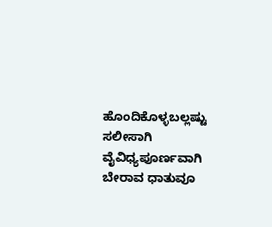ಹೊಂದಿಕೊಳ್ಳಬಲ್ಲಷ್ಟು ಸಲೀಸಾಗಿ ವೈವಿಧ್ಯಪೂರ್ಣವಾಗಿ ಬೇರಾವ ಧಾತುವೂ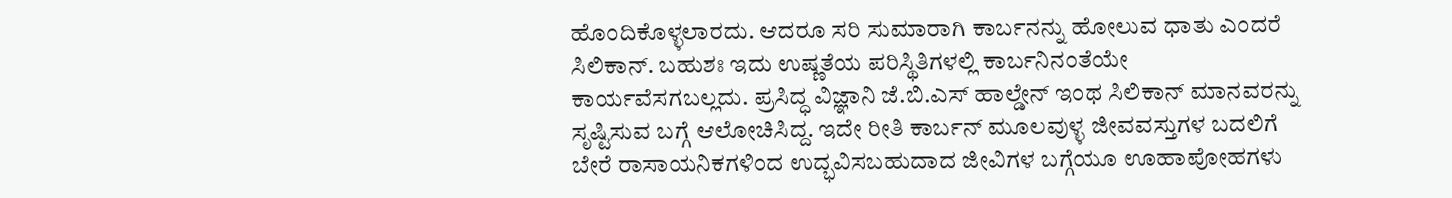ಹೊಂದಿಕೊಳ್ಳಲಾರದು. ಆದರೂ ಸರಿ ಸುಮಾರಾಗಿ ಕಾರ್ಬನನ್ನು ಹೋಲುವ ಧಾತು ಎಂದರೆ ಸಿಲಿಕಾನ್. ಬಹುಶಃ ಇದು ಉಷ್ಣತೆಯ ಪರಿಸ್ಥಿತಿಗಳಲ್ಲಿ ಕಾರ್ಬನಿನಂತೆಯೇ ಕಾರ್ಯವೆಸಗಬಲ್ಲದು. ಪ್ರಸಿದ್ಧ ವಿಜ್ಞಾನಿ ಜೆ.ಬಿ.ಎಸ್ ಹಾಲ್ಡೇನ್ ಇಂಥ ಸಿಲಿಕಾನ್ ಮಾನವರನ್ನು ಸೃಷ್ಟಿಸುವ ಬಗ್ಗೆ ಆಲೋಚಿಸಿದ್ದ. ಇದೇ ರೀತಿ ಕಾರ್ಬನ್ ಮೂಲವುಳ್ಳ ಜೀವವಸ್ತುಗಳ ಬದಲಿಗೆ ಬೇರೆ ರಾಸಾಯನಿಕಗಳಿಂದ ಉದ್ಭವಿಸಬಹುದಾದ ಜೀವಿಗಳ ಬಗ್ಗೆಯೂ ಊಹಾಪೋಹಗಳು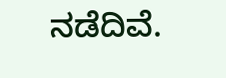ನಡೆದಿವೆ.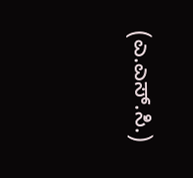(ಎ.ಎಸ್.ಸಿ.)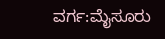ವರ್ಗ:ಮೈಸೂರು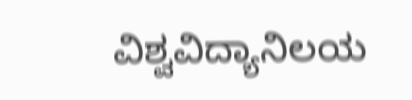ವಿಶ್ವವಿದ್ಯಾನಿಲಯ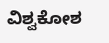ವಿಶ್ವಕೋಶ